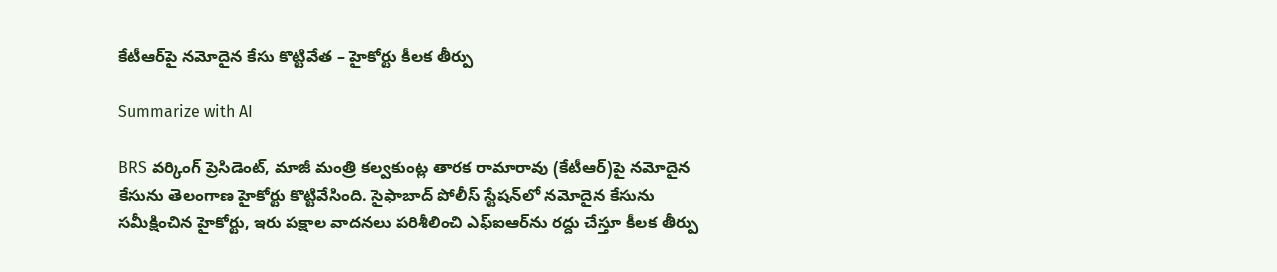కేటీఆర్‌పై నమోదైన కేసు కొట్టివేత – హైకోర్టు కీలక తీర్పు

Summarize with AI

BRS వర్కింగ్ ప్రెసిడెంట్, మాజీ మంత్రి కల్వకుంట్ల తారక రామారావు (కేటీఆర్)పై నమోదైన కేసును తెలంగాణ హైకోర్టు కొట్టివేసింది. సైఫాబాద్ పోలీస్ స్టేషన్‌లో నమోదైన కేసును సమీక్షించిన హైకోర్టు, ఇరు పక్షాల వాదనలు పరిశీలించి ఎఫ్‌ఐఆర్‌ను రద్దు చేస్తూ కీలక తీర్పు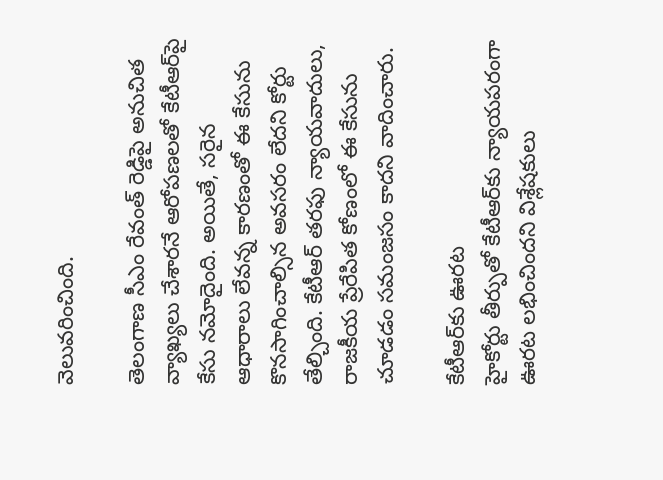వెలువరించింది.

తెలంగాణ సీఎం రేవంత్ రెడ్డిపై అనుచిత వ్యాఖ్యలు చేశారనే ఆరోపణలతో కేటీఆర్‌పై కేసు నమోదైంది. అయితే, సరైన ఆధారాలు లేవన్న కారణంతో ఈ కేసును కొనసాగించాల్సిన అవసరం లేదని కోర్టు తేల్చింది. కేటీఆర్ తరఫు న్యాయవాదులు, రాజకీయ ప్రేరేపిత కోణంలో ఈ కేసును చూడడం సమంజసం కాదని వాదించారు.

కేటీఆర్‌కు ఊరట
హైకోర్టు తీర్పుతో కేటీఆర్‌కు న్యాయపరంగా ఊరట లభించిందని విశ్లేషకులు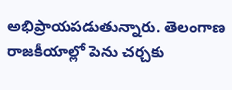అభిప్రాయపడుతున్నారు. తెలంగాణ రాజకీయాల్లో పెను చర్చకు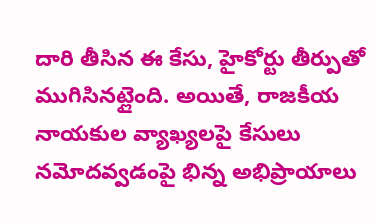దారి తీసిన ఈ కేసు, హైకోర్టు తీర్పుతో ముగిసినట్లైంది. అయితే, రాజకీయ నాయకుల వ్యాఖ్యలపై కేసులు నమోదవ్వడంపై భిన్న అభిప్రాయాలు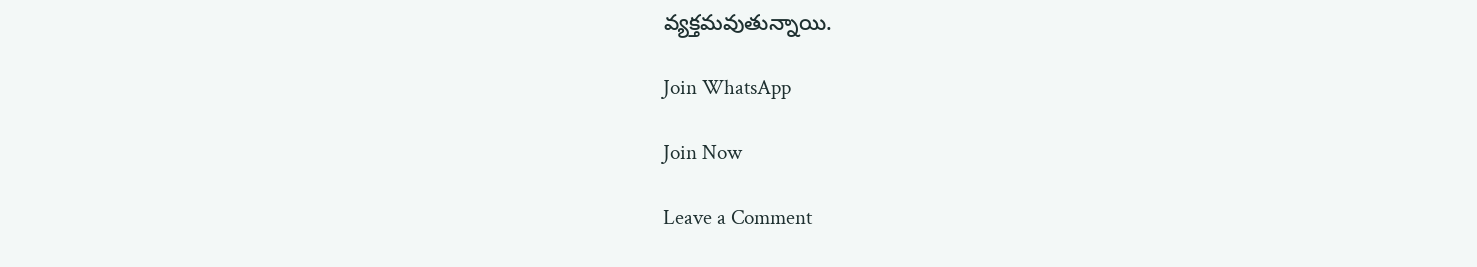వ్యక్తమవుతున్నాయి.

Join WhatsApp

Join Now

Leave a Comment